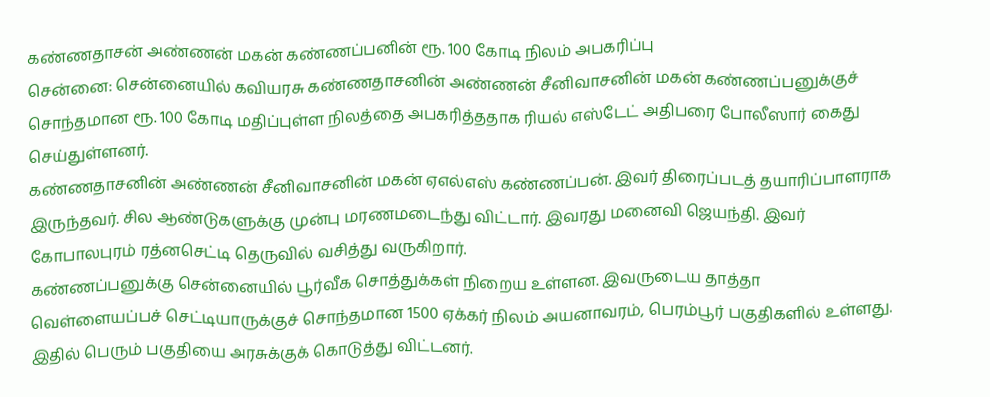கண்ணதாசன் அண்ணன் மகன் கண்ணப்பனின் ரூ. 100 கோடி நிலம் அபகரிப்பு
சென்னை: சென்னையில் கவியரசு கண்ணதாசனின் அண்ணன் சீனிவாசனின் மகன் கண்ணப்பனுக்குச் சொந்தமான ரூ. 100 கோடி மதிப்புள்ள நிலத்தை அபகரித்ததாக ரியல் எஸ்டேட் அதிபரை போலீஸார் கைது செய்துள்ளனர்.
கண்ணதாசனின் அண்ணன் சீனிவாசனின் மகன் ஏஎல்எஸ் கண்ணப்பன். இவர் திரைப்படத் தயாரிப்பாளராக இருந்தவர். சில ஆண்டுகளுக்கு முன்பு மரணமடைந்து விட்டார். இவரது மனைவி ஜெயந்தி. இவர் கோபாலபுரம் ரத்னசெட்டி தெருவில் வசித்து வருகிறார்.
கண்ணப்பனுக்கு சென்னையில் பூர்வீக சொத்துக்கள் நிறைய உள்ளன. இவருடைய தாத்தா வெள்ளையப்பச் செட்டியாருக்குச் சொந்தமான 1500 ஏக்கர் நிலம் அயனாவரம், பெரம்பூர் பகுதிகளில் உள்ளது. இதில் பெரும் பகுதியை அரசுக்குக் கொடுத்து விட்டனர்.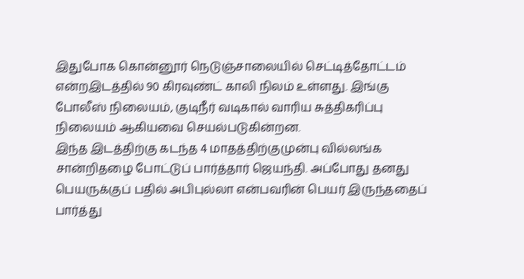இதுபோக கொன்னூர் நெடுஞ்சாலையில் செட்டித்தோட்டம் என்றஇடத்தில் 90 கிரவுண்ட் காலி நிலம் உள்ளது. இங்கு போலீஸ் நிலையம், குடிநீர் வடிகால் வாரிய சுத்திகரிப்பு நிலையம் ஆகியவை செயல்படுகின்றன.
இந்த இடத்திற்கு கடந்த 4 மாதத்திற்குமுன்பு வில்லங்க சான்றிதழை போட்டுப் பார்த்தார் ஜெயந்தி. அப்போது தனது பெயருக்குப் பதில் அபிபுல்லா என்பவரின் பெயர் இருந்ததைப் பார்த்து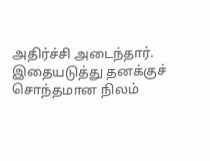அதிர்ச்சி அடைந்தார்.
இதையடுத்து தனக்குச் சொந்தமான நிலம்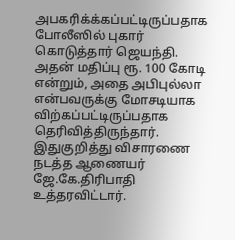அபகரிக்க்கப்பட்டிருப்பதாக போலீஸில் புகார் கொடுத்தார் ஜெயந்தி. அதன் மதிப்பு ரூ. 100 கோடி என்றும், அதை அபிபுல்லா என்பவருக்கு மோசடியாக விற்கப்பட்டிருப்பதாக தெரிவித்திருந்தார்.
இதுகுறித்து விசாரணை நடத்த ஆணையர் ஜே.கே.திரிபாதி உத்தரவிட்டார்.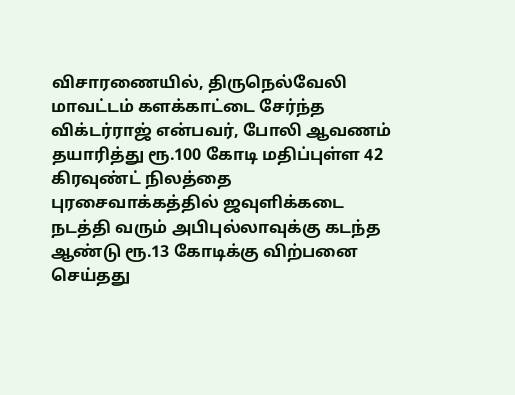விசாரணையில், திருநெல்வேலி மாவட்டம் களக்காட்டை சேர்ந்த விக்டர்ராஜ் என்பவர், போலி ஆவணம் தயாரித்து ரூ.100 கோடி மதிப்புள்ள 42 கிரவுண்ட் நிலத்தை புரசைவாக்கத்தில் ஜவுளிக்கடை நடத்தி வரும் அபிபுல்லாவுக்கு கடந்த ஆண்டு ரூ.13 கோடிக்கு விற்பனை செய்தது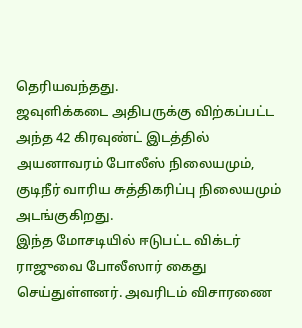தெரியவந்தது.
ஜவுளிக்கடை அதிபருக்கு விற்கப்பட்ட அந்த 42 கிரவுண்ட் இடத்தில் அயனாவரம் போலீஸ் நிலையமும், குடிநீர் வாரிய சுத்திகரிப்பு நிலையமும் அடங்குகிறது.
இந்த மோசடியில் ஈடுபட்ட விக்டர் ராஜுவை போலீஸார் கைது செய்துள்ளனர். அவரிடம் விசாரணை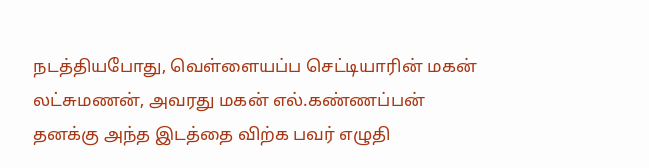நடத்தியபோது, வெள்ளையப்ப செட்டியாரின் மகன் லட்சுமணன், அவரது மகன் எல்.கண்ணப்பன் தனக்கு அந்த இடத்தை விற்க பவர் எழுதி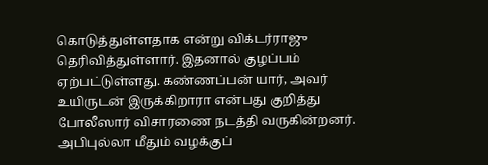கொடுத்துள்ளதாக என்று விக்டர்ராஜு தெரிவித்துள்ளார். இதனால் குழப்பம் ஏற்பட்டுள்ளது. கண்ணப்பன் யார், அவர் உயிருடன் இருக்கிறாரா என்பது குறித்து போலீஸார் விசாரணை நடத்தி வருகின்றனர். அபிபுல்லா மீதும் வழக்குப்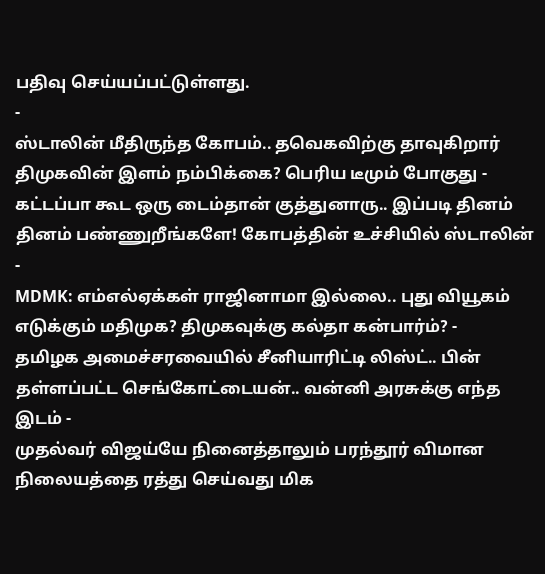பதிவு செய்யப்பட்டுள்ளது.
-
ஸ்டாலின் மீதிருந்த கோபம்.. தவெகவிற்கு தாவுகிறார் திமுகவின் இளம் நம்பிக்கை? பெரிய டீமும் போகுது -
கட்டப்பா கூட ஒரு டைம்தான் குத்துனாரு.. இப்படி தினம் தினம் பண்ணுறீங்களே! கோபத்தின் உச்சியில் ஸ்டாலின் -
MDMK: எம்எல்ஏக்கள் ராஜினாமா இல்லை.. புது வியூகம் எடுக்கும் மதிமுக? திமுகவுக்கு கல்தா கன்பார்ம்? -
தமிழக அமைச்சரவையில் சீனியாரிட்டி லிஸ்ட்.. பின் தள்ளப்பட்ட செங்கோட்டையன்.. வன்னி அரசுக்கு எந்த இடம் -
முதல்வர் விஜய்யே நினைத்தாலும் பரந்தூர் விமான நிலையத்தை ரத்து செய்வது மிக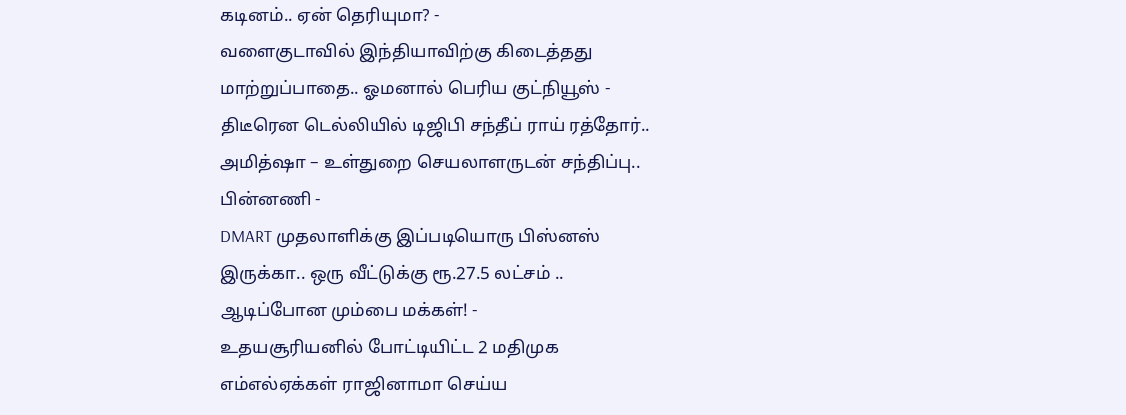கடினம்.. ஏன் தெரியுமா? -
வளைகுடாவில் இந்தியாவிற்கு கிடைத்தது மாற்றுப்பாதை.. ஓமனால் பெரிய குட்நியூஸ் -
திடீரென டெல்லியில் டிஜிபி சந்தீப் ராய் ரத்தோர்.. அமித்ஷா – உள்துறை செயலாளருடன் சந்திப்பு.. பின்னணி -
DMART முதலாளிக்கு இப்படியொரு பிஸ்னஸ் இருக்கா.. ஒரு வீட்டுக்கு ரூ.27.5 லட்சம் .. ஆடிப்போன மும்பை மக்கள்! -
உதயசூரியனில் போட்டியிட்ட 2 மதிமுக எம்எல்ஏக்கள் ராஜினாமா செய்ய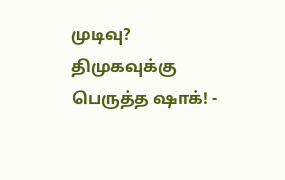முடிவு? திமுகவுக்கு பெருத்த ஷாக்! -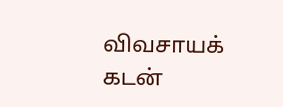விவசாயக் கடன்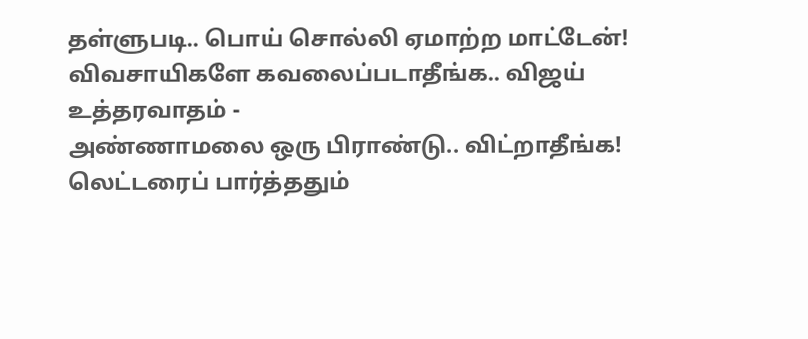தள்ளுபடி.. பொய் சொல்லி ஏமாற்ற மாட்டேன்! விவசாயிகளே கவலைப்படாதீங்க.. விஜய் உத்தரவாதம் -
அண்ணாமலை ஒரு பிராண்டு.. விட்றாதீங்க! லெட்டரைப் பார்த்ததும்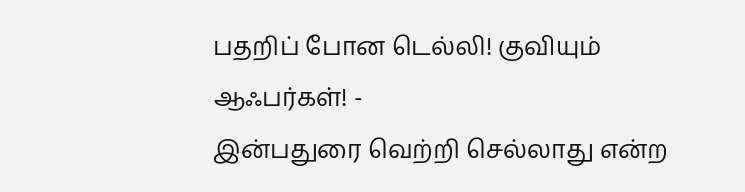பதறிப் போன டெல்லி! குவியும் ஆஃபர்கள்! -
இன்பதுரை வெற்றி செல்லாது என்ற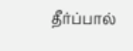தீர்ப்பால்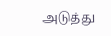அடுத்து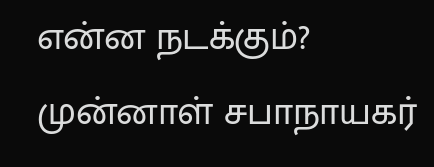என்ன நடக்கும்? முன்னாள் சபாநாயகர்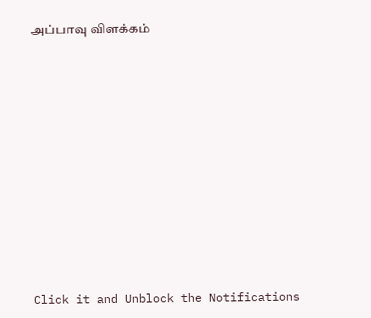அப்பாவு விளக்கம்












Click it and Unblock the Notifications